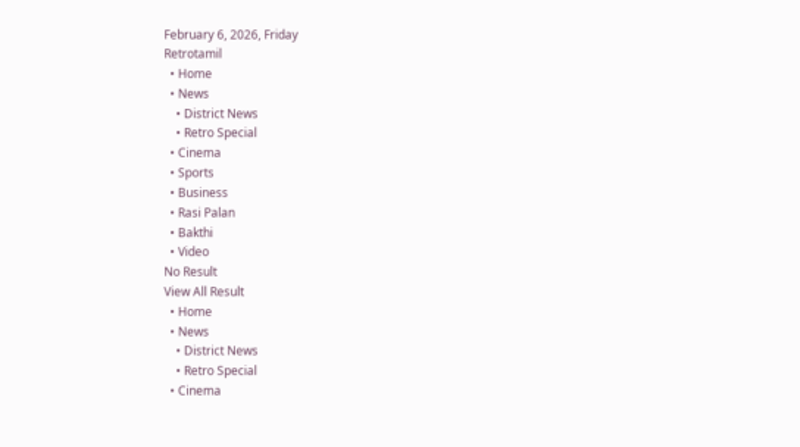February 6, 2026, Friday
Retrotamil
  • Home
  • News
    • District News
    • Retro Special
  • Cinema
  • Sports
  • Business
  • Rasi Palan
  • Bakthi
  • Video
No Result
View All Result
  • Home
  • News
    • District News
    • Retro Special
  • Cinema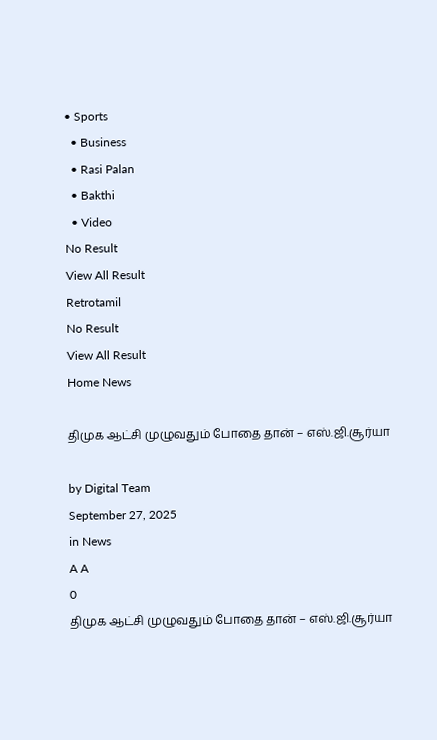• Sports
  • Business
  • Rasi Palan
  • Bakthi
  • Video
No Result
View All Result
Retrotamil
No Result
View All Result
Home News

திமுக ஆட்சி முழுவதும் போதை தான் – எஸ்.ஜி.சூர்யா

by Digital Team
September 27, 2025
in News
A A
0
திமுக ஆட்சி முழுவதும் போதை தான் – எஸ்.ஜி.சூர்யா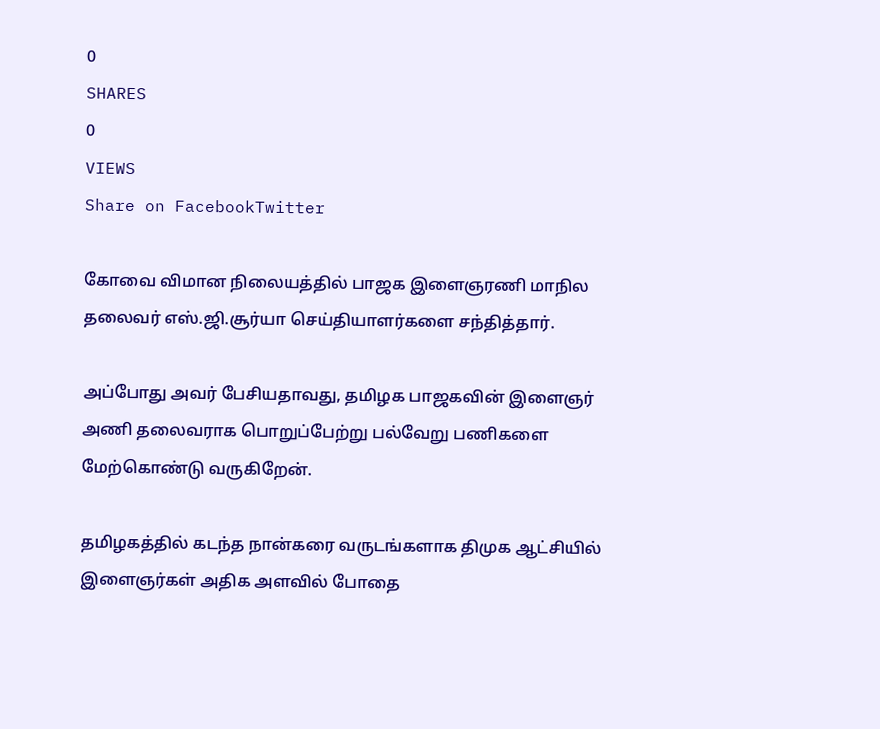0
SHARES
0
VIEWS
Share on FacebookTwitter

கோவை விமான நிலையத்தில் பாஜக இளைஞரணி மாநில தலைவர் எஸ்.ஜி.சூர்யா செய்தியாளர்களை சந்தித்தார்.

அப்போது அவர் பேசியதாவது, தமிழக பாஜகவின் இளைஞர் அணி தலைவராக பொறுப்பேற்று பல்வேறு பணிகளை மேற்கொண்டு வருகிறேன்.

தமிழகத்தில் கடந்த நான்கரை வருடங்களாக திமுக ஆட்சியில் இளைஞர்கள் அதிக அளவில் போதை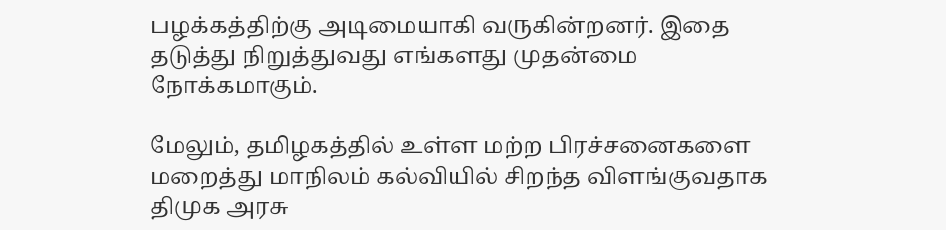பழக்கத்திற்கு அடிமையாகி வருகின்றனர். இதை தடுத்து நிறுத்துவது எங்களது முதன்மை நோக்கமாகும்.

மேலும், தமிழகத்தில் உள்ள மற்ற பிரச்சனைகளை மறைத்து மாநிலம் கல்வியில் சிறந்த விளங்குவதாக திமுக அரசு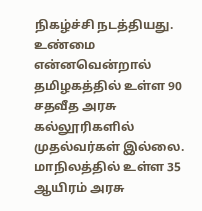நிகழ்ச்சி நடத்தியது. உண்மை என்னவென்றால் தமிழகத்தில் உள்ள 90 சதவீத அரசு கல்லூரிகளில் முதல்வர்கள் இல்லை. மாநிலத்தில் உள்ள 35 ஆயிரம் அரசு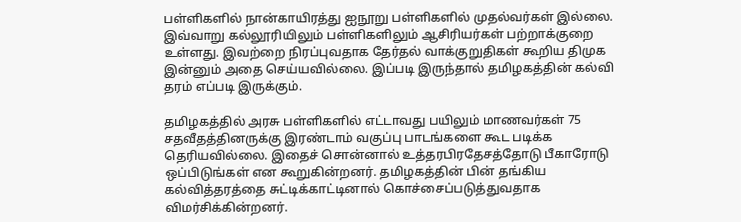பள்ளிகளில் நான்காயிரத்து ஐநூறு பள்ளிகளில் முதல்வர்கள் இல்லை. இவ்வாறு கல்லூரியிலும் பள்ளிகளிலும் ஆசிரியர்கள் பற்றாக்குறை உள்ளது. இவற்றை நிரப்புவதாக தேர்தல் வாக்குறுதிகள் கூறிய திமுக இன்னும் அதை செய்யவில்லை. இப்படி இருந்தால் தமிழகத்தின் கல்வி தரம் எப்படி இருக்கும்.

தமிழகத்தில் அரசு பள்ளிகளில் எட்டாவது பயிலும் மாணவர்கள் 75 சதவீதத்தினருக்கு இரண்டாம் வகுப்பு பாடங்களை கூட படிக்க தெரியவில்லை. இதைச் சொன்னால் உத்தரபிரதேசத்தோடு பீகாரோடு ஒப்பிடுங்கள் என கூறுகின்றனர். தமிழகத்தின் பின் தங்கிய கல்வித்தரத்தை சுட்டிக்காட்டினால் கொச்சைப்படுத்துவதாக விமர்சிக்கின்றனர்.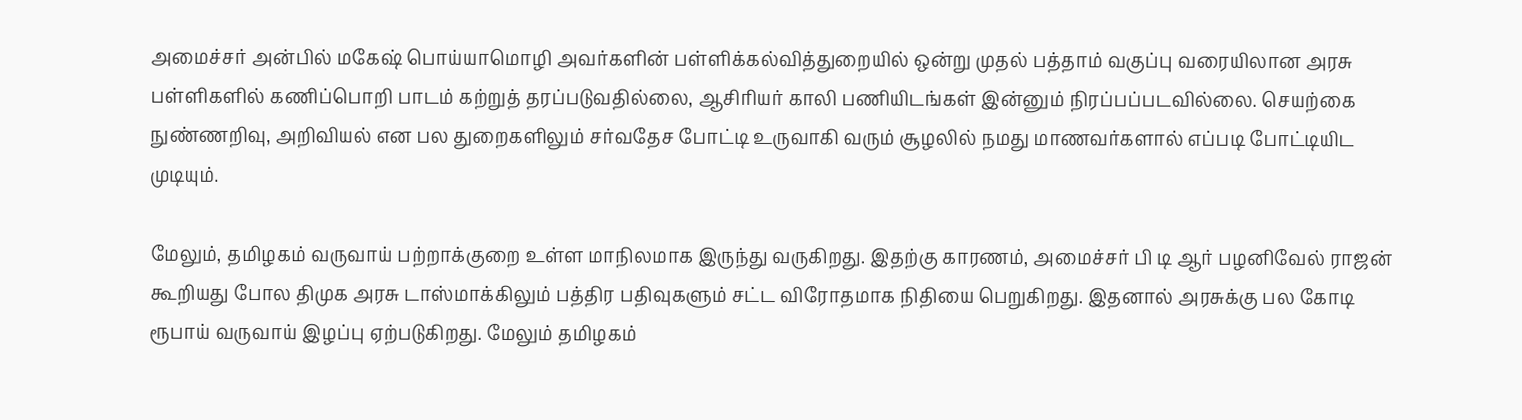அமைச்சர் அன்பில் மகேஷ் பொய்யாமொழி அவர்களின் பள்ளிக்கல்வித்துறையில் ஒன்று முதல் பத்தாம் வகுப்பு வரையிலான அரசு பள்ளிகளில் கணிப்பொறி பாடம் கற்றுத் தரப்படுவதில்லை, ஆசிரியர் காலி பணியிடங்கள் இன்னும் நிரப்பப்படவில்லை. செயற்கை நுண்ணறிவு, அறிவியல் என பல துறைகளிலும் சர்வதேச போட்டி உருவாகி வரும் சூழலில் நமது மாணவர்களால் எப்படி போட்டியிட முடியும்.

மேலும், தமிழகம் வருவாய் பற்றாக்குறை உள்ள மாநிலமாக இருந்து வருகிறது. இதற்கு காரணம், அமைச்சர் பி டி ஆர் பழனிவேல் ராஜன் கூறியது போல திமுக அரசு டாஸ்மாக்கிலும் பத்திர பதிவுகளும் சட்ட விரோதமாக நிதியை பெறுகிறது. இதனால் அரசுக்கு பல கோடி ரூபாய் வருவாய் இழப்பு ஏற்படுகிறது. மேலும் தமிழகம்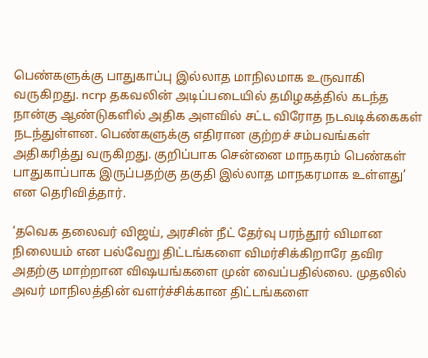பெண்களுக்கு பாதுகாப்பு இல்லாத மாநிலமாக உருவாகி வருகிறது. ncrp தகவலின் அடிப்படையில் தமிழகத்தில் கடந்த நான்கு ஆண்டுகளில் அதிக அளவில் சட்ட விரோத நடவடிக்கைகள் நடந்துள்ளன. பெண்களுக்கு எதிரான குற்றச் சம்பவங்கள் அதிகரித்து வருகிறது. குறிப்பாக சென்னை மாநகரம் பெண்கள் பாதுகாப்பாக இருப்பதற்கு தகுதி இல்லாத மாநகரமாக உள்ளது’ என தெரிவித்தார்.

‘தவெக தலைவர் விஜய், அரசின் நீட் தேர்வு பரந்தூர் விமான நிலையம் என பல்வேறு திட்டங்களை விமர்சிக்கிறாரே தவிர அதற்கு மாற்றான விஷயங்களை முன் வைப்பதில்லை. முதலில் அவர் மாநிலத்தின் வளர்ச்சிக்கான திட்டங்களை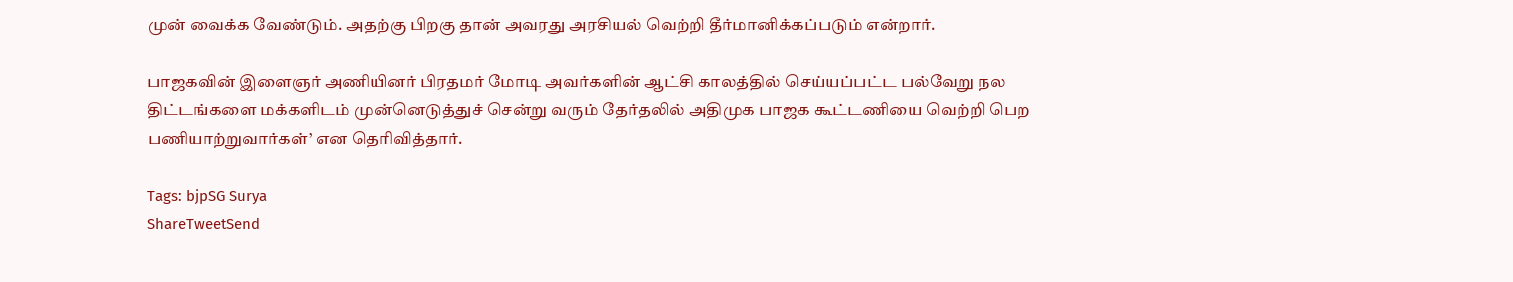முன் வைக்க வேண்டும். அதற்கு பிறகு தான் அவரது அரசியல் வெற்றி தீர்மானிக்கப்படும் என்றார்.

பாஜகவின் இளைஞர் அணியினர் பிரதமர் மோடி அவர்களின் ஆட்சி காலத்தில் செய்யப்பட்ட பல்வேறு நல திட்டங்களை மக்களிடம் முன்னெடுத்துச் சென்று வரும் தேர்தலில் அதிமுக பாஜக கூட்டணியை வெற்றி பெற பணியாற்றுவார்கள்’ என தெரிவித்தார்.

Tags: bjpSG Surya
ShareTweetSend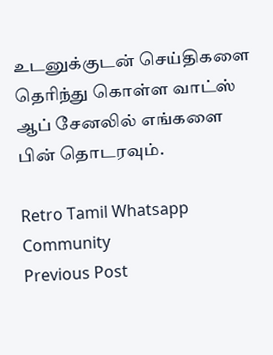உடனுக்குடன் செய்திகளை தெரிந்து கொள்ள வாட்ஸ் ஆப் சேனலில் எங்களை பின் தொடரவும்.

Retro Tamil Whatsapp Community
Previous Post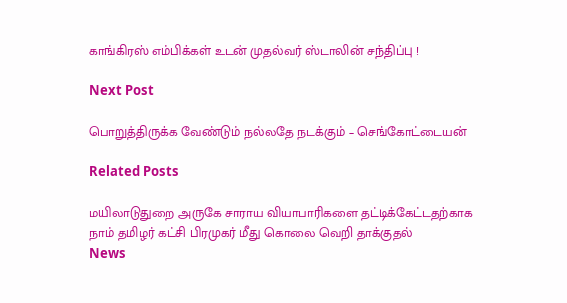காங்கிரஸ் எம்பிக்கள் உடன் முதல்வர் ஸ்டாலின் சந்திப்பு !

Next Post

பொறுத்திருக்க வேண்டும் நல்லதே நடக்கும் – செங்கோட்டையன்

Related Posts

மயிலாடுதுறை அருகே சாராய வியாபாரிகளை தட்டிக்கேட்டதற்காக நாம் தமிழர் கட்சி பிரமுகர் மீது கொலை வெறி தாக்குதல்
News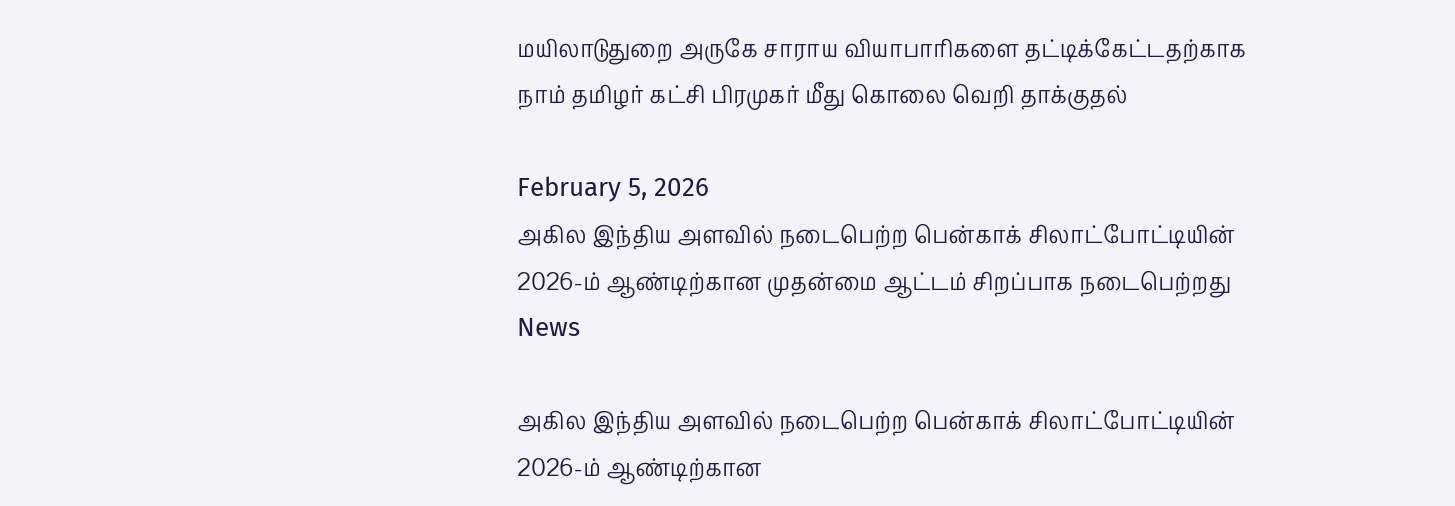மயிலாடுதுறை அருகே சாராய வியாபாரிகளை தட்டிக்கேட்டதற்காக நாம் தமிழர் கட்சி பிரமுகர் மீது கொலை வெறி தாக்குதல்

February 5, 2026
அகில இந்திய அளவில் நடைபெற்ற பென்காக் சிலாட்போட்டியின் 2026-ம் ஆண்டிற்கான முதன்மை ஆட்டம் சிறப்பாக நடைபெற்றது
News

அகில இந்திய அளவில் நடைபெற்ற பென்காக் சிலாட்போட்டியின் 2026-ம் ஆண்டிற்கான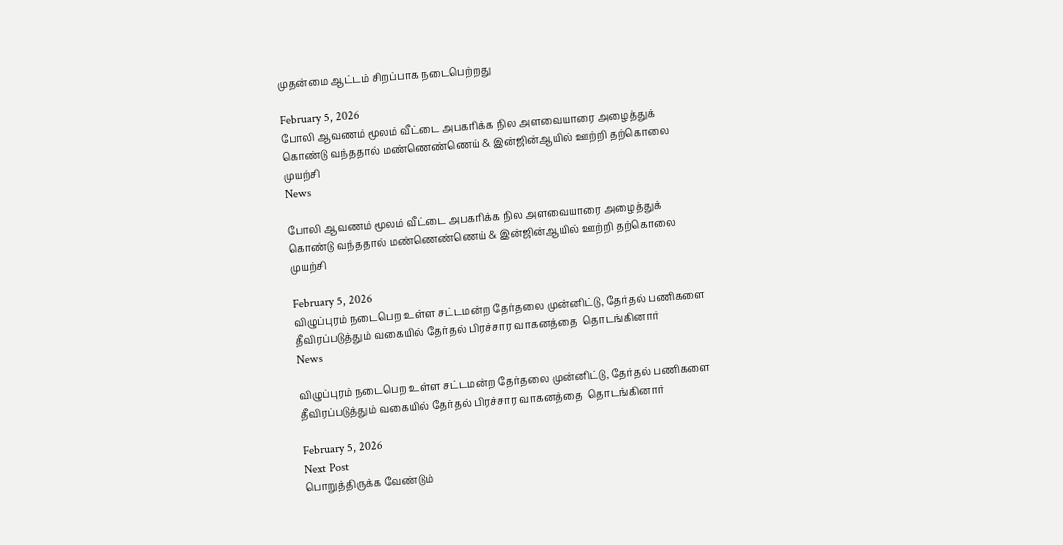முதன்மை ஆட்டம் சிறப்பாக நடைபெற்றது

February 5, 2026
போலி ஆவணம் மூலம் வீட்டை அபகரிக்க நில அளவையாரை அழைத்துக் கொண்டு வந்ததால் மண்ணெண்ணெய் & இன்ஜின்ஆயில் ஊற்றி தற்கொலை முயற்சி
News

போலி ஆவணம் மூலம் வீட்டை அபகரிக்க நில அளவையாரை அழைத்துக் கொண்டு வந்ததால் மண்ணெண்ணெய் & இன்ஜின்ஆயில் ஊற்றி தற்கொலை முயற்சி

February 5, 2026
விழுப்புரம் நடைபெற உள்ள சட்டமன்ற தேர்தலை முன்னிட்டு, தேர்தல் பணிகளை தீவிரப்படுத்தும் வகையில் தேர்தல் பிரச்சார வாகனத்தை  தொடங்கினார்
News

விழுப்புரம் நடைபெற உள்ள சட்டமன்ற தேர்தலை முன்னிட்டு, தேர்தல் பணிகளை தீவிரப்படுத்தும் வகையில் தேர்தல் பிரச்சார வாகனத்தை  தொடங்கினார்

February 5, 2026
Next Post
பொறுத்திருக்க வேண்டும்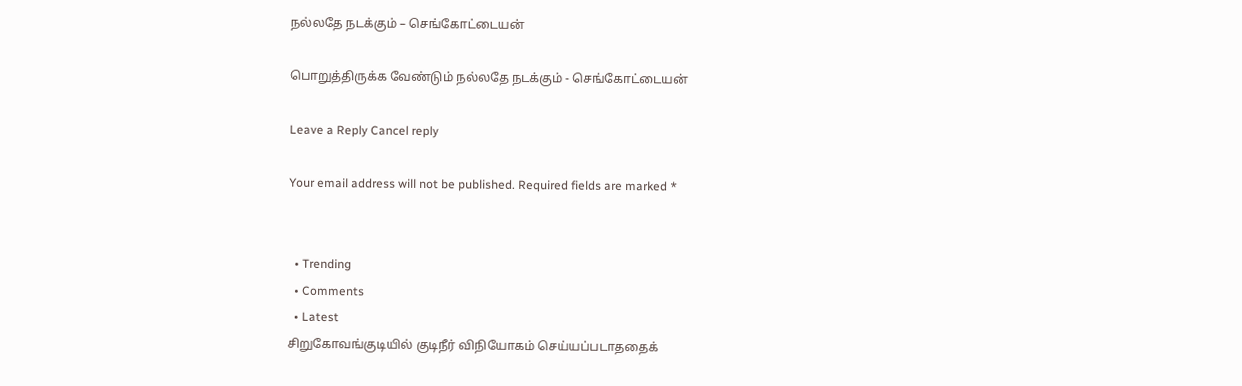நல்லதே நடக்கும் – செங்கோட்டையன்

பொறுத்திருக்க வேண்டும் நல்லதே நடக்கும் - செங்கோட்டையன்

Leave a Reply Cancel reply

Your email address will not be published. Required fields are marked *


  • Trending
  • Comments
  • Latest
சிறுகோவங்குடியில் குடிநீர் விநியோகம் செய்யப்படாததைக்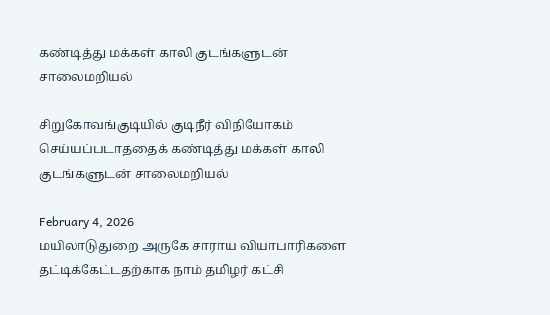கண்டித்து மக்கள் காலி குடங்களுடன் சாலைமறியல்

சிறுகோவங்குடியில் குடிநீர் விநியோகம் செய்யப்படாததைக் கண்டித்து மக்கள் காலி குடங்களுடன் சாலைமறியல்

February 4, 2026
மயிலாடுதுறை அருகே சாராய வியாபாரிகளை தட்டிக்கேட்டதற்காக நாம் தமிழர் கட்சி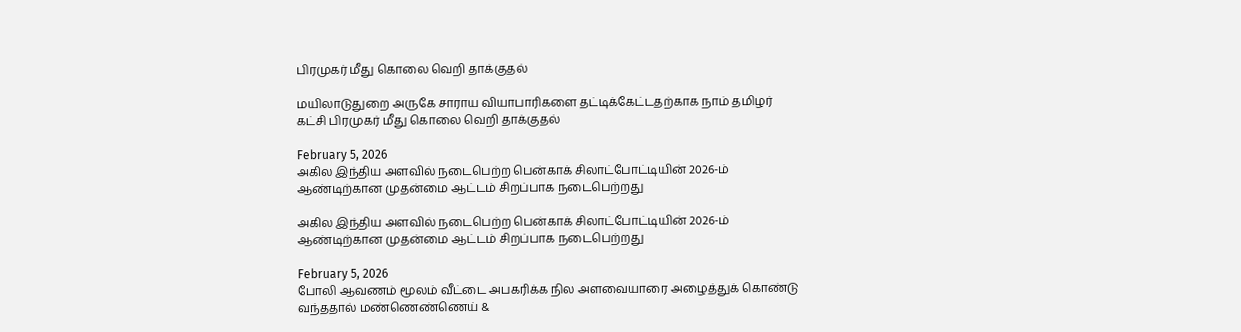பிரமுகர் மீது கொலை வெறி தாக்குதல்

மயிலாடுதுறை அருகே சாராய வியாபாரிகளை தட்டிக்கேட்டதற்காக நாம் தமிழர் கட்சி பிரமுகர் மீது கொலை வெறி தாக்குதல்

February 5, 2026
அகில இந்திய அளவில் நடைபெற்ற பென்காக் சிலாட்போட்டியின் 2026-ம் ஆண்டிற்கான முதன்மை ஆட்டம் சிறப்பாக நடைபெற்றது

அகில இந்திய அளவில் நடைபெற்ற பென்காக் சிலாட்போட்டியின் 2026-ம் ஆண்டிற்கான முதன்மை ஆட்டம் சிறப்பாக நடைபெற்றது

February 5, 2026
போலி ஆவணம் மூலம் வீட்டை அபகரிக்க நில அளவையாரை அழைத்துக் கொண்டு வந்ததால் மண்ணெண்ணெய் &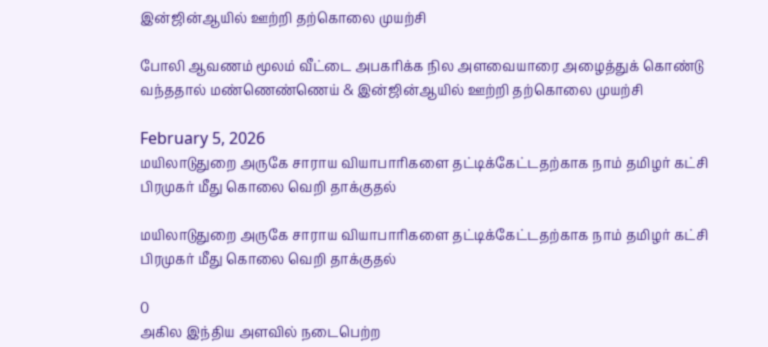இன்ஜின்ஆயில் ஊற்றி தற்கொலை முயற்சி

போலி ஆவணம் மூலம் வீட்டை அபகரிக்க நில அளவையாரை அழைத்துக் கொண்டு வந்ததால் மண்ணெண்ணெய் & இன்ஜின்ஆயில் ஊற்றி தற்கொலை முயற்சி

February 5, 2026
மயிலாடுதுறை அருகே சாராய வியாபாரிகளை தட்டிக்கேட்டதற்காக நாம் தமிழர் கட்சி பிரமுகர் மீது கொலை வெறி தாக்குதல்

மயிலாடுதுறை அருகே சாராய வியாபாரிகளை தட்டிக்கேட்டதற்காக நாம் தமிழர் கட்சி பிரமுகர் மீது கொலை வெறி தாக்குதல்

0
அகில இந்திய அளவில் நடைபெற்ற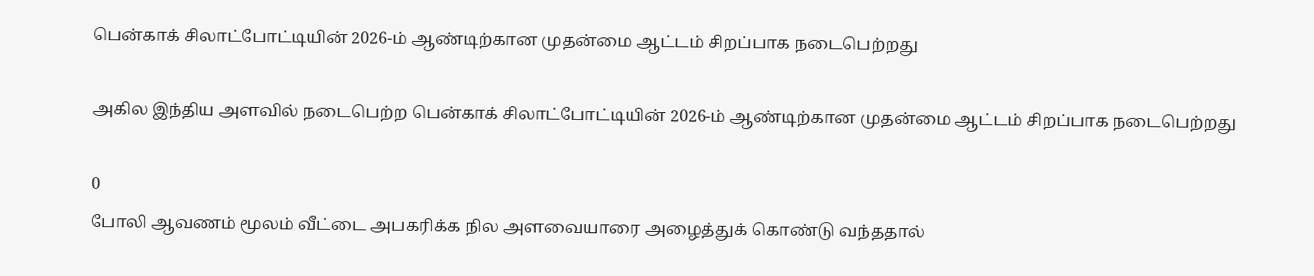பென்காக் சிலாட்போட்டியின் 2026-ம் ஆண்டிற்கான முதன்மை ஆட்டம் சிறப்பாக நடைபெற்றது

அகில இந்திய அளவில் நடைபெற்ற பென்காக் சிலாட்போட்டியின் 2026-ம் ஆண்டிற்கான முதன்மை ஆட்டம் சிறப்பாக நடைபெற்றது

0
போலி ஆவணம் மூலம் வீட்டை அபகரிக்க நில அளவையாரை அழைத்துக் கொண்டு வந்ததால்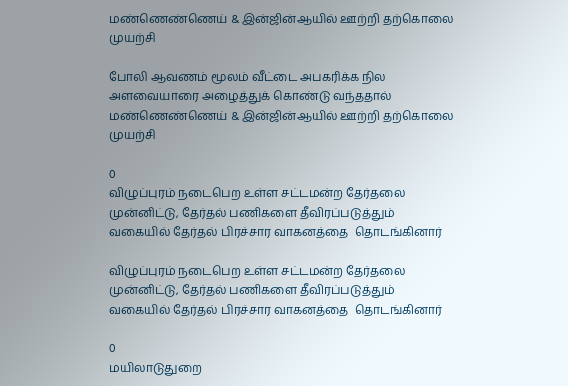மண்ணெண்ணெய் & இன்ஜின்ஆயில் ஊற்றி தற்கொலை முயற்சி

போலி ஆவணம் மூலம் வீட்டை அபகரிக்க நில அளவையாரை அழைத்துக் கொண்டு வந்ததால் மண்ணெண்ணெய் & இன்ஜின்ஆயில் ஊற்றி தற்கொலை முயற்சி

0
விழுப்புரம் நடைபெற உள்ள சட்டமன்ற தேர்தலை முன்னிட்டு, தேர்தல் பணிகளை தீவிரப்படுத்தும் வகையில் தேர்தல் பிரச்சார வாகனத்தை  தொடங்கினார்

விழுப்புரம் நடைபெற உள்ள சட்டமன்ற தேர்தலை முன்னிட்டு, தேர்தல் பணிகளை தீவிரப்படுத்தும் வகையில் தேர்தல் பிரச்சார வாகனத்தை  தொடங்கினார்

0
மயிலாடுதுறை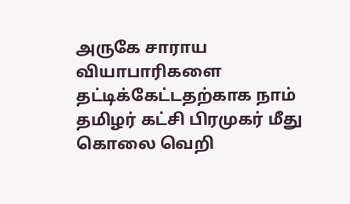அருகே சாராய வியாபாரிகளை தட்டிக்கேட்டதற்காக நாம் தமிழர் கட்சி பிரமுகர் மீது கொலை வெறி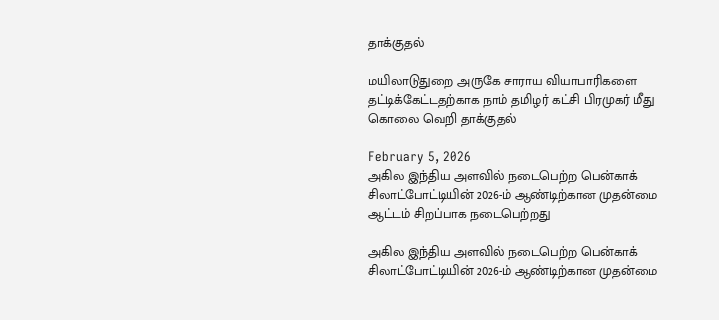தாக்குதல்

மயிலாடுதுறை அருகே சாராய வியாபாரிகளை தட்டிக்கேட்டதற்காக நாம் தமிழர் கட்சி பிரமுகர் மீது கொலை வெறி தாக்குதல்

February 5, 2026
அகில இந்திய அளவில் நடைபெற்ற பென்காக் சிலாட்போட்டியின் 2026-ம் ஆண்டிற்கான முதன்மை ஆட்டம் சிறப்பாக நடைபெற்றது

அகில இந்திய அளவில் நடைபெற்ற பென்காக் சிலாட்போட்டியின் 2026-ம் ஆண்டிற்கான முதன்மை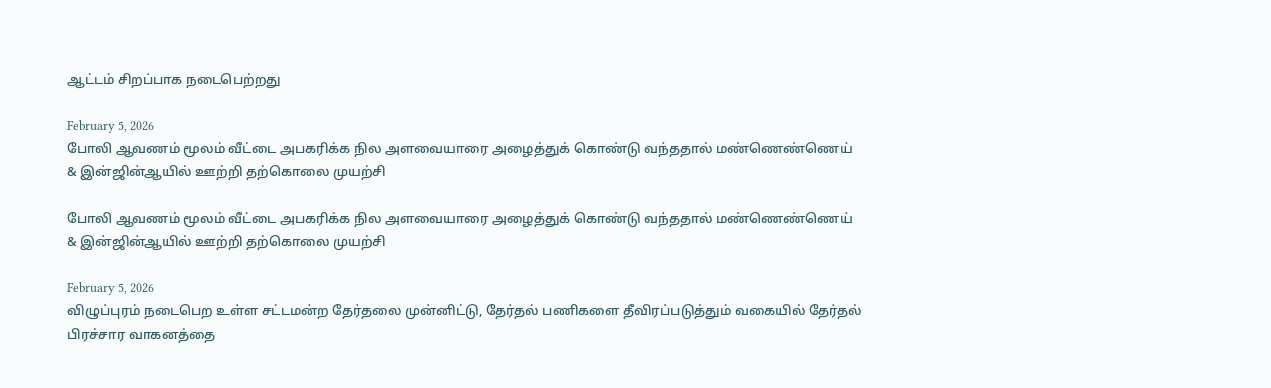ஆட்டம் சிறப்பாக நடைபெற்றது

February 5, 2026
போலி ஆவணம் மூலம் வீட்டை அபகரிக்க நில அளவையாரை அழைத்துக் கொண்டு வந்ததால் மண்ணெண்ணெய் & இன்ஜின்ஆயில் ஊற்றி தற்கொலை முயற்சி

போலி ஆவணம் மூலம் வீட்டை அபகரிக்க நில அளவையாரை அழைத்துக் கொண்டு வந்ததால் மண்ணெண்ணெய் & இன்ஜின்ஆயில் ஊற்றி தற்கொலை முயற்சி

February 5, 2026
விழுப்புரம் நடைபெற உள்ள சட்டமன்ற தேர்தலை முன்னிட்டு, தேர்தல் பணிகளை தீவிரப்படுத்தும் வகையில் தேர்தல் பிரச்சார வாகனத்தை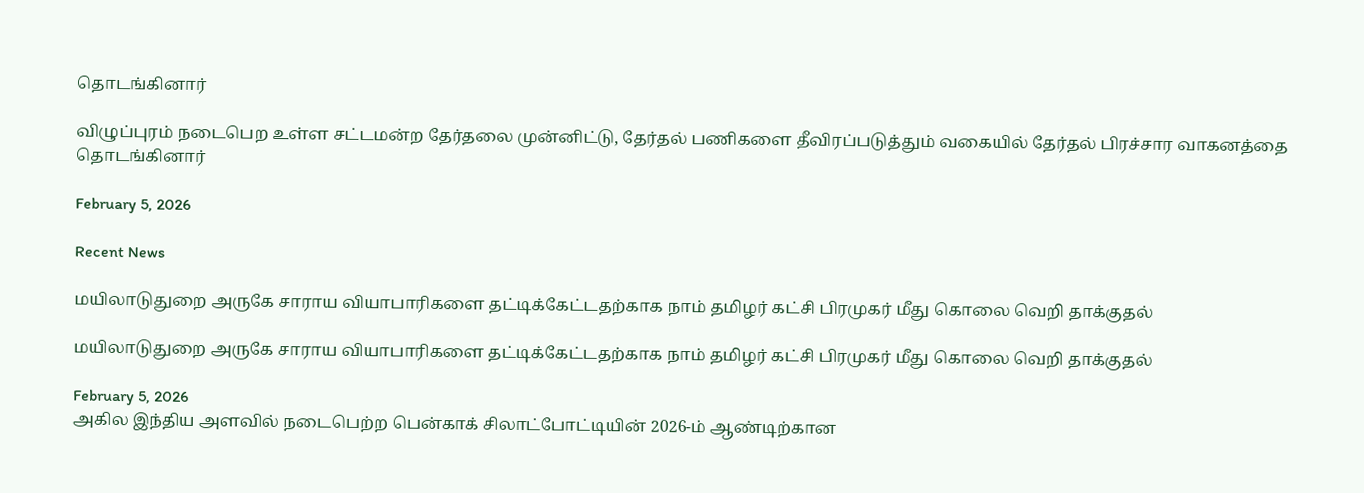தொடங்கினார்

விழுப்புரம் நடைபெற உள்ள சட்டமன்ற தேர்தலை முன்னிட்டு, தேர்தல் பணிகளை தீவிரப்படுத்தும் வகையில் தேர்தல் பிரச்சார வாகனத்தை  தொடங்கினார்

February 5, 2026

Recent News

மயிலாடுதுறை அருகே சாராய வியாபாரிகளை தட்டிக்கேட்டதற்காக நாம் தமிழர் கட்சி பிரமுகர் மீது கொலை வெறி தாக்குதல்

மயிலாடுதுறை அருகே சாராய வியாபாரிகளை தட்டிக்கேட்டதற்காக நாம் தமிழர் கட்சி பிரமுகர் மீது கொலை வெறி தாக்குதல்

February 5, 2026
அகில இந்திய அளவில் நடைபெற்ற பென்காக் சிலாட்போட்டியின் 2026-ம் ஆண்டிற்கான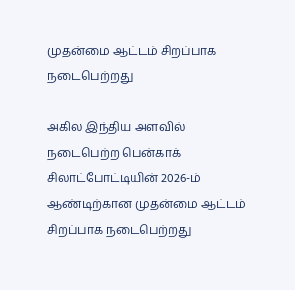முதன்மை ஆட்டம் சிறப்பாக நடைபெற்றது

அகில இந்திய அளவில் நடைபெற்ற பென்காக் சிலாட்போட்டியின் 2026-ம் ஆண்டிற்கான முதன்மை ஆட்டம் சிறப்பாக நடைபெற்றது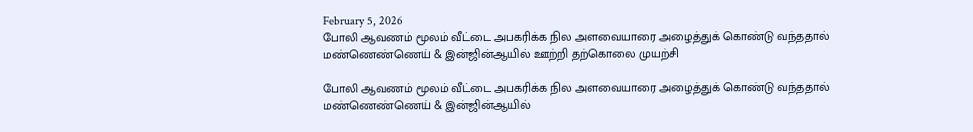February 5, 2026
போலி ஆவணம் மூலம் வீட்டை அபகரிக்க நில அளவையாரை அழைத்துக் கொண்டு வந்ததால் மண்ணெண்ணெய் & இன்ஜின்ஆயில் ஊற்றி தற்கொலை முயற்சி

போலி ஆவணம் மூலம் வீட்டை அபகரிக்க நில அளவையாரை அழைத்துக் கொண்டு வந்ததால் மண்ணெண்ணெய் & இன்ஜின்ஆயில்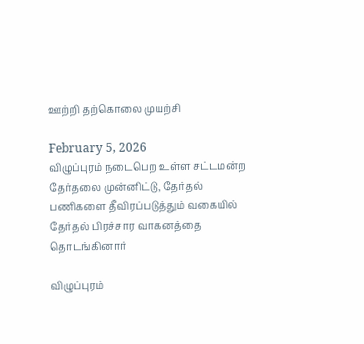ஊற்றி தற்கொலை முயற்சி

February 5, 2026
விழுப்புரம் நடைபெற உள்ள சட்டமன்ற தேர்தலை முன்னிட்டு, தேர்தல் பணிகளை தீவிரப்படுத்தும் வகையில் தேர்தல் பிரச்சார வாகனத்தை  தொடங்கினார்

விழுப்புரம்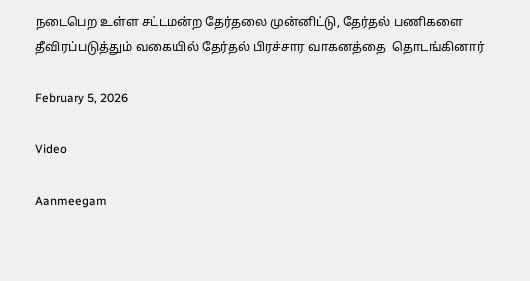நடைபெற உள்ள சட்டமன்ற தேர்தலை முன்னிட்டு, தேர்தல் பணிகளை தீவிரப்படுத்தும் வகையில் தேர்தல் பிரச்சார வாகனத்தை  தொடங்கினார்

February 5, 2026

Video

Aanmeegam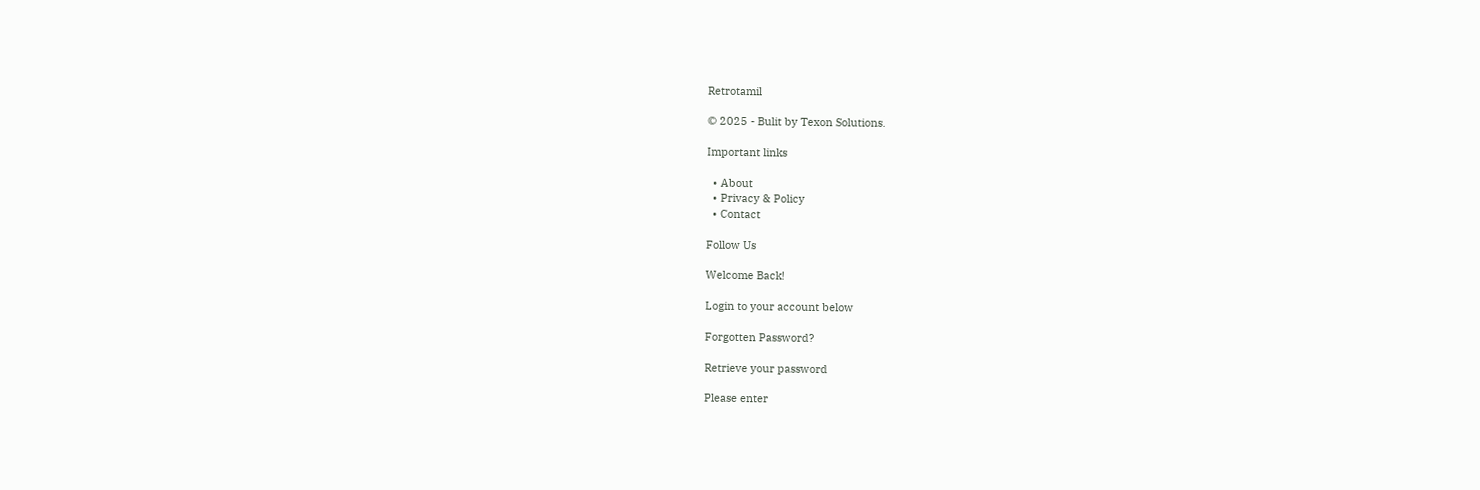Retrotamil

© 2025 - Bulit by Texon Solutions.

Important links

  • About
  • Privacy & Policy
  • Contact

Follow Us

Welcome Back!

Login to your account below

Forgotten Password?

Retrieve your password

Please enter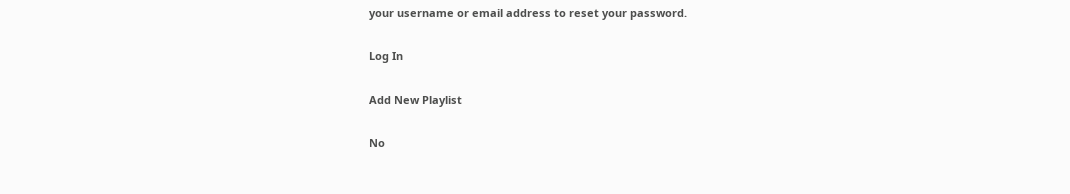your username or email address to reset your password.

Log In

Add New Playlist

No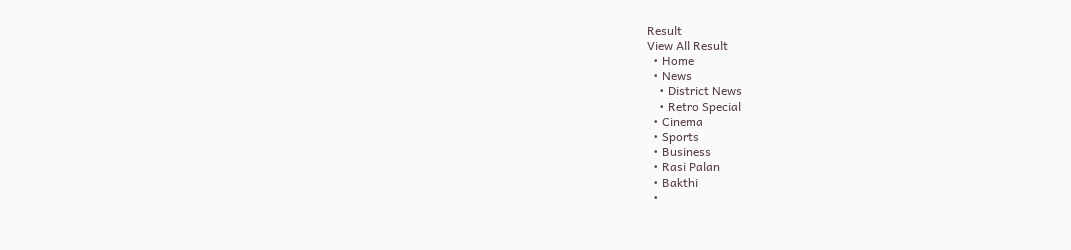Result
View All Result
  • Home
  • News
    • District News
    • Retro Special
  • Cinema
  • Sports
  • Business
  • Rasi Palan
  • Bakthi
  •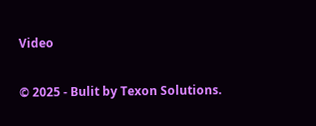Video

© 2025 - Bulit by Texon Solutions.